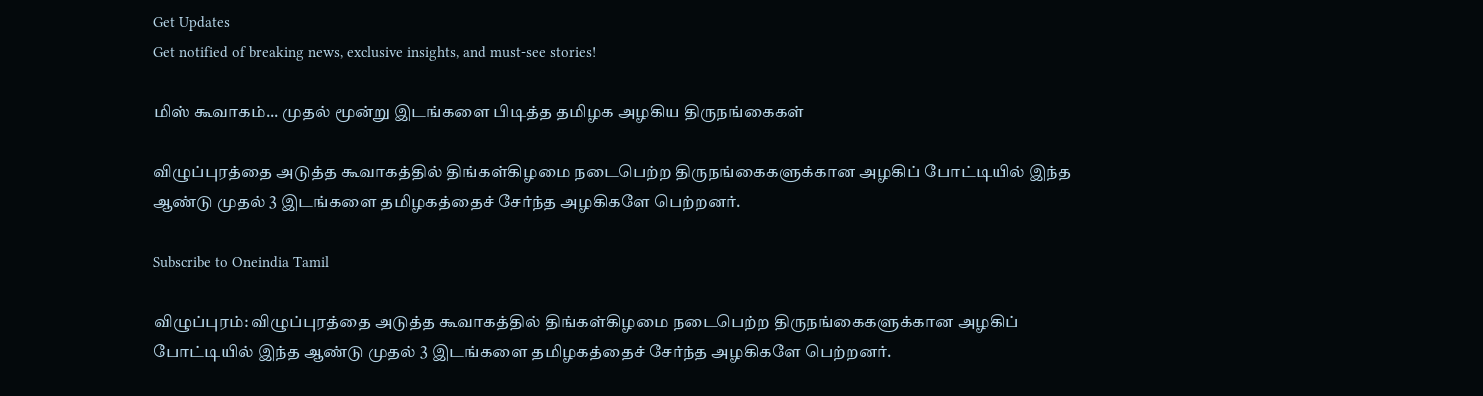Get Updates
Get notified of breaking news, exclusive insights, and must-see stories!

மிஸ் கூவாகம்... முதல் மூன்று இடங்களை பிடித்த தமிழக அழகிய திருநங்கைகள்

விழுப்புரத்தை அடுத்த கூவாகத்தில் திங்கள்கிழமை நடைபெற்ற திருநங்கைகளுக்கான அழகிப் போட்டியில் இந்த ஆண்டு முதல் 3 இடங்களை தமிழகத்தைச் சேர்ந்த அழகிகளே பெற்றனர்.

Subscribe to Oneindia Tamil

விழுப்புரம்: விழுப்புரத்தை அடுத்த கூவாகத்தில் திங்கள்கிழமை நடைபெற்ற திருநங்கைகளுக்கான அழகிப் போட்டியில் இந்த ஆண்டு முதல் 3 இடங்களை தமிழகத்தைச் சேர்ந்த அழகிகளே பெற்றனர்.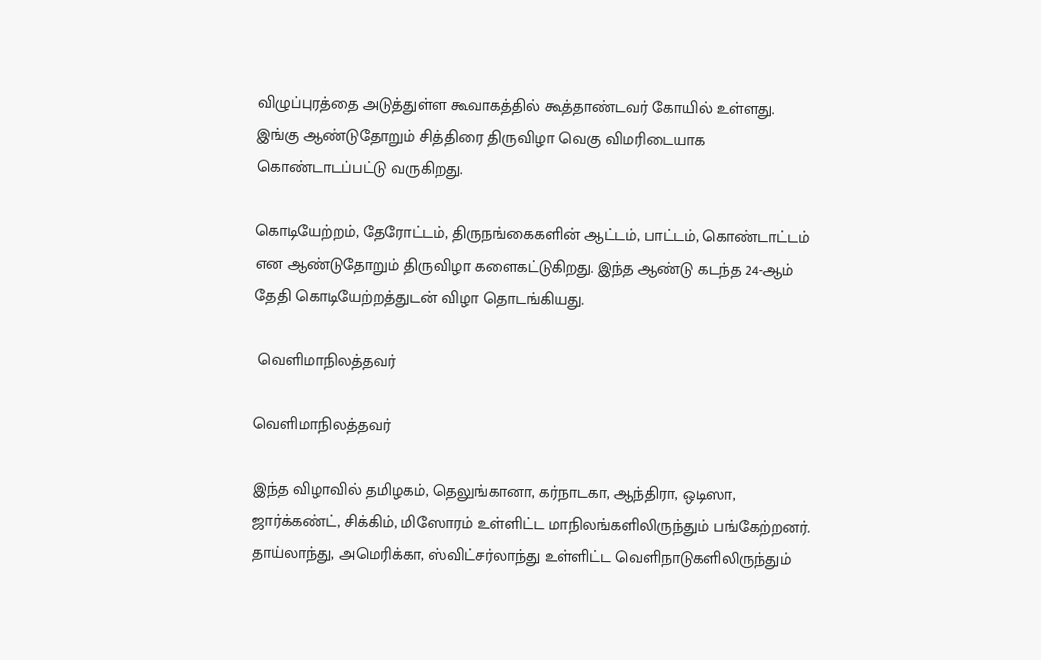விழுப்புரத்தை அடுத்துள்ள கூவாகத்தில் கூத்தாண்டவர் கோயில் உள்ளது. இங்கு ஆண்டுதோறும் சித்திரை திருவிழா வெகு விமரிடையாக கொண்டாடப்பட்டு வருகிறது.

கொடியேற்றம், தேரோட்டம், திருநங்கைகளின் ஆட்டம், பாட்டம், கொண்டாட்டம் என ஆண்டுதோறும் திருவிழா களைகட்டுகிறது. இந்த ஆண்டு கடந்த 24-ஆம் தேதி கொடியேற்றத்துடன் விழா தொடங்கியது.

 வெளிமாநிலத்தவர்

வெளிமாநிலத்தவர்

இந்த விழாவில் தமிழகம், தெலுங்கானா, கர்நாடகா, ஆந்திரா, ஒடிஸா, ஜார்க்கண்ட், சிக்கிம், மிஸோரம் உள்ளிட்ட மாநிலங்களிலிருந்தும் பங்கேற்றனர். தாய்லாந்து, அமெரிக்கா, ஸ்விட்சர்லாந்து உள்ளிட்ட வெளிநாடுகளிலிருந்தும்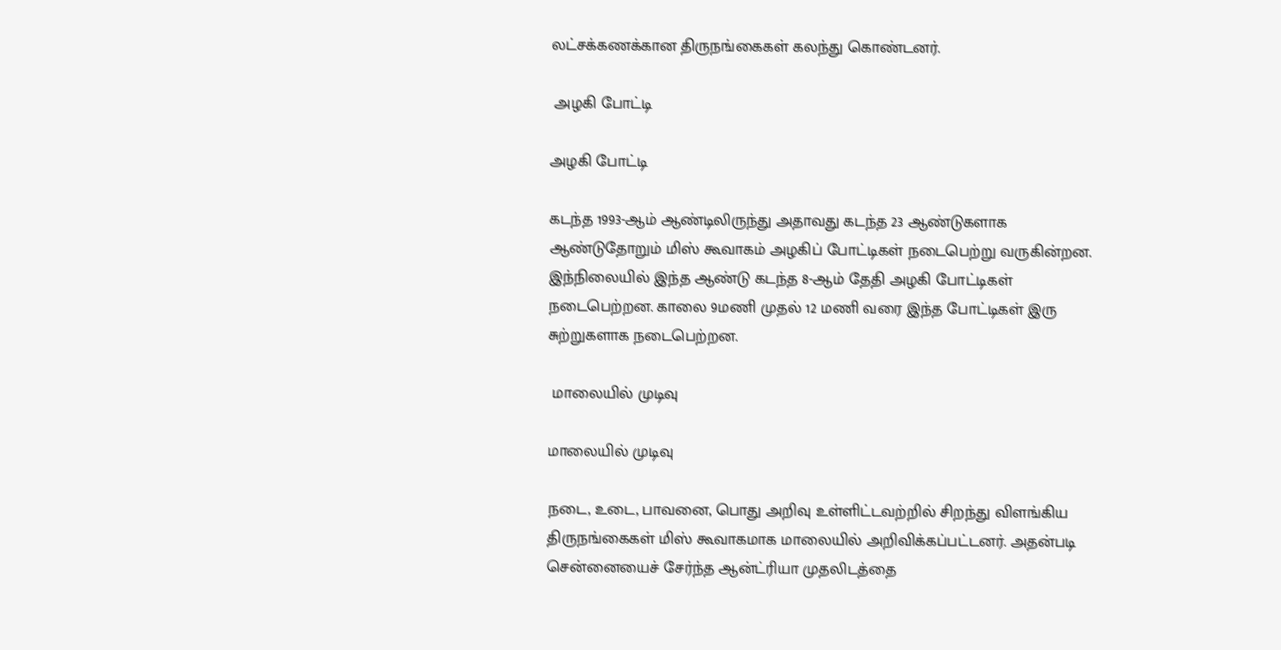லட்சக்கணக்கான திருநங்கைகள் கலந்து கொண்டனர்.

 அழகி போட்டி

அழகி போட்டி

கடந்த 1993-ஆம் ஆண்டிலிருந்து அதாவது கடந்த 23 ஆண்டுகளாக ஆண்டுதோறும் மிஸ் கூவாகம் அழகிப் போட்டிகள் நடைபெற்று வருகின்றன. இந்நிலையில் இந்த ஆண்டு கடந்த 8-ஆம் தேதி அழகி போட்டிகள் நடைபெற்றன. காலை 9மணி முதல் 12 மணி வரை இந்த போட்டிகள் இரு சுற்றுகளாக நடைபெற்றன.

 மாலையில் முடிவு

மாலையில் முடிவு

நடை, உடை, பாவனை, பொது அறிவு உள்ளிட்டவற்றில் சிறந்து விளங்கிய திருநங்கைகள் மிஸ் கூவாகமாக மாலையில் அறிவிக்கப்பட்டனர். அதன்படி சென்னையைச் சேர்ந்த ஆன்ட்ரியா முதலிடத்தை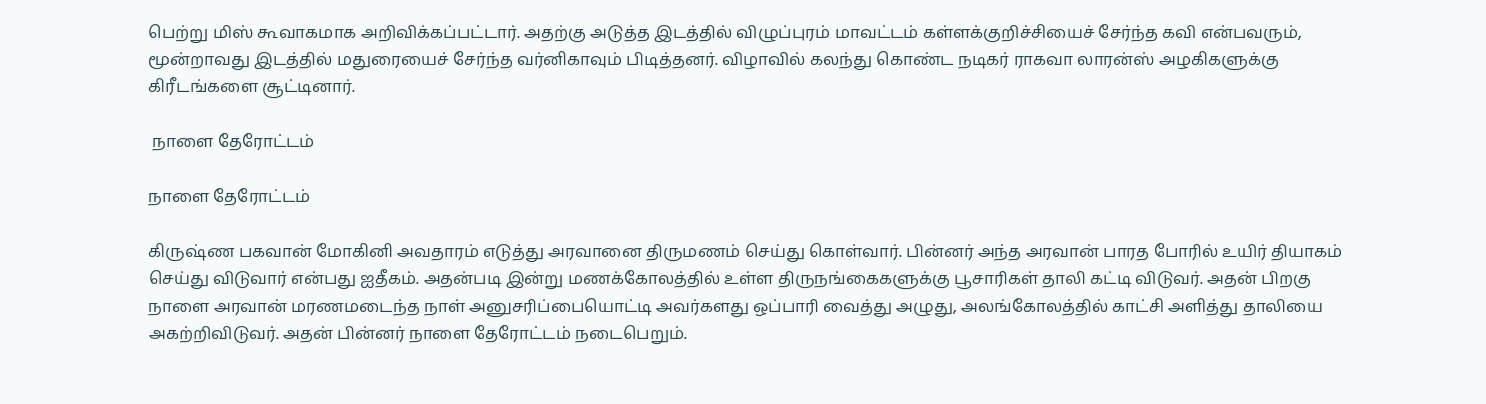பெற்று மிஸ் கூவாகமாக அறிவிக்கப்பட்டார். அதற்கு அடுத்த இடத்தில் விழுப்புரம் மாவட்டம் கள்ளக்குறிச்சியைச் சேர்ந்த கவி என்பவரும், மூன்றாவது இடத்தில் மதுரையைச் சேர்ந்த வர்னிகாவும் பிடித்தனர். விழாவில் கலந்து கொண்ட நடிகர் ராகவா லாரன்ஸ் அழகிகளுக்கு கிரீடங்களை சூட்டினார்.

 நாளை தேரோட்டம்

நாளை தேரோட்டம்

கிருஷ்ண பகவான் மோகினி அவதாரம் எடுத்து அரவானை திருமணம் செய்து கொள்வார். பின்னர் அந்த அரவான் பாரத போரில் உயிர் தியாகம் செய்து விடுவார் என்பது ஐதீகம். அதன்படி இன்று மணக்கோலத்தில் உள்ள திருநங்கைகளுக்கு பூசாரிகள் தாலி கட்டி விடுவர். அதன் பிறகு நாளை அரவான் மரணமடைந்த நாள் அனுசரிப்பையொட்டி அவர்களது ஒப்பாரி வைத்து அழுது, அலங்கோலத்தில் காட்சி அளித்து தாலியை அகற்றிவிடுவர். அதன் பின்னர் நாளை தேரோட்டம் நடைபெறும்.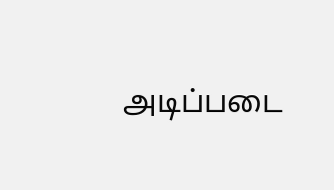அடிப்படை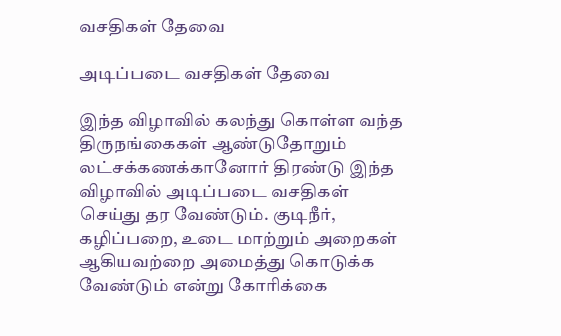வசதிகள் தேவை

அடிப்படை வசதிகள் தேவை

இந்த விழாவில் கலந்து கொள்ள வந்த திருநங்கைகள் ஆண்டுதோறும் லட்சக்கணக்கானோர் திரண்டு இந்த விழாவில் அடிப்படை வசதிகள் செய்து தர வேண்டும். குடிநீர், கழிப்பறை, உடை மாற்றும் அறைகள் ஆகியவற்றை அமைத்து கொடுக்க வேண்டும் என்று கோரிக்கை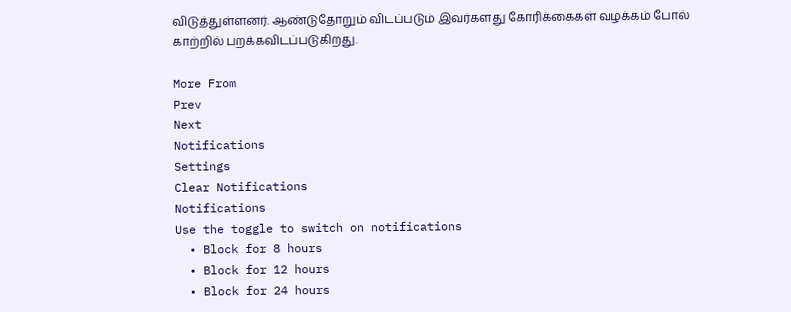விடுத்துள்ளனர். ஆண்டுதோறும் விடப்படும் இவர்களது கோரிக்கைகள் வழக்கம் போல் காற்றில் பறக்கவிடப்படுகிறது.

More From
Prev
Next
Notifications
Settings
Clear Notifications
Notifications
Use the toggle to switch on notifications
  • Block for 8 hours
  • Block for 12 hours
  • Block for 24 hours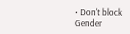• Don't block
Gender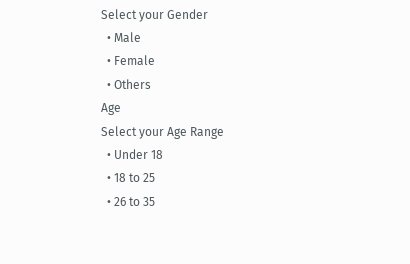Select your Gender
  • Male
  • Female
  • Others
Age
Select your Age Range
  • Under 18
  • 18 to 25
  • 26 to 35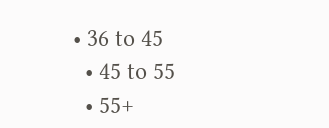• 36 to 45
  • 45 to 55
  • 55+